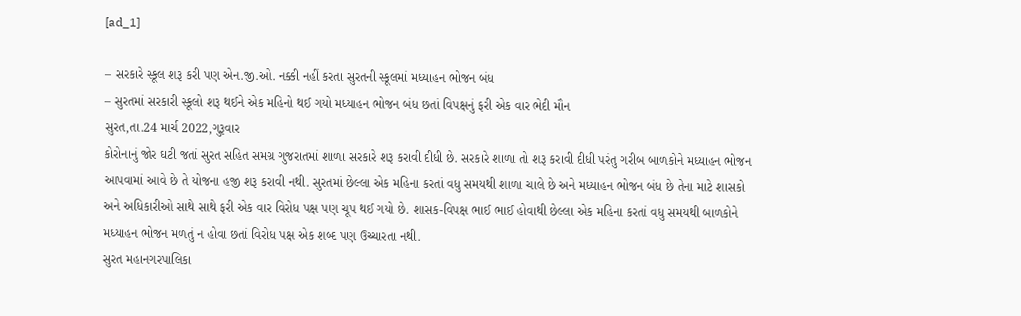[ad_1]

– સરકારે સ્કૂલ શરૂ કરી પણ એન.જી.ઓ. નક્કી નહીં કરતા સુરતની સ્કૂલમાં મધ્યાહન ભોજન બંધ
– સુરતમાં સરકારી સ્કૂલો શરૂ થઈને એક મહિનો થઈ ગયો મધ્યાહન ભોજન બંધ છતાં વિપક્ષનું ફરી એક વાર ભેદી મૌન
સુરત,તા.24 માર્ચ 2022,ગુરૂવાર
કોરોનાનું જોર ઘટી જતાં સુરત સહિત સમગ્ર ગુજરાતમાં શાળા સરકારે શરૂ કરાવી દીધી છે. સરકારે શાળા તો શરૂ કરાવી દીધી પરંતુ ગરીબ બાળકોને મધ્યાહન ભોજન આપવામાં આવે છે તે યોજના હજી શરૂ કરાવી નથી. સુરતમાં છેલ્લા એક મહિના કરતાં વધુ સમયથી શાળા ચાલે છે અને મધ્યાહન ભોજન બંધ છે તેના માટે શાસકો અને અધિકારીઓ સાથે સાથે ફરી એક વાર વિરોધ પક્ષ પણ ચૂપ થઈ ગયો છે. શાસક-વિપક્ષ ભાઈ ભાઈ હોવાથી છેલ્લા એક મહિના કરતાં વધુ સમયથી બાળકોને મધ્યાહન ભોજન મળતું ન હોવા છતાં વિરોધ પક્ષ એક શબ્દ પણ ઉચ્ચારતા નથી.
સુરત મહાનગરપાલિકા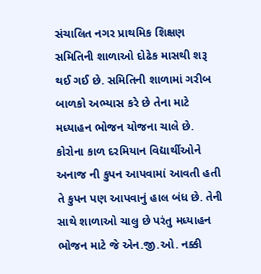સંચાલિત નગર પ્રાથમિક શિક્ષણ સમિતિની શાળાઓ દોઢેક માસથી શરૂ થઈ ગઈ છે. સમિતિની શાળામાં ગરીબ બાળકો અભ્યાસ કરે છે તેના માટે મધ્યાહન ભોજન યોજના ચાલે છે. કોરોના કાળ દરમિયાન વિદ્યાર્થીઓને અનાજ ની કુપન આપવામાં આવતી હતી તે કુપન પણ આપવાનું હાલ બંધ છે. તેની સાથે શાળાઓ ચાલુ છે પરંતુ મધ્યાહન ભોજન માટે જે એન.જી.ઓ. નક્કી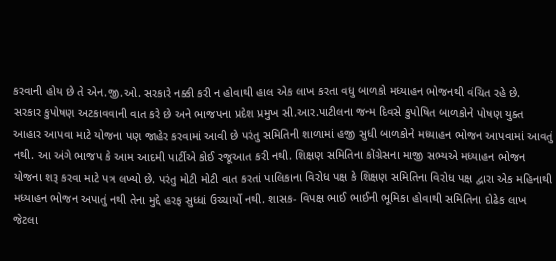કરવાની હોય છે તે એન.જી.ઓ. સરકારે નક્કી કરી ન હોવાથી હાલ એક લાખ કરતા વધુ બાળકો મધ્યાહન ભોજનથી વંચિત રહે છે.
સરકાર કુપોષણ અટકાવવાની વાત કરે છે અને ભાજપના પ્રદેશ પ્રમુખ સી.આર.પાટીલના જન્મ દિવસે કુપોષિત બાળકોને પોષણ યુક્ત આહાર આપવા માટે યોજના પણ જાહેર કરવામાં આવી છે પરંતુ સમિતિની શાળામાં હજી સુધી બાળકોને મધ્યાહન ભોજન આપવામાં આવતું નથી. આ અંગે ભાજપ કે આમ આદમી પાર્ટીએ કોઈ રજૂઆત કરી નથી. શિક્ષણ સમિતિના કોંગ્રેસના માજી સભ્યએ મધ્યાહન ભોજન યોજના શરૂ કરવા માટે પત્ર લખ્યો છે. પરંતુ મોટી મોટી વાત કરતાં પાલિકાના વિરોધ પક્ષ કે શિક્ષણ સમિતિના વિરોધ પક્ષ દ્વારા એક મહિનાથી મધ્યાહન ભોજન અપાતું નથી તેના મુદ્દે હરફ સુધ્ધાં ઉચ્ચાર્યો નથી. શાસક- વિપક્ષ ભાઈ ભાઈની ભૂમિકા હોવાથી સમિતિના દોઢેક લાખ જેટલા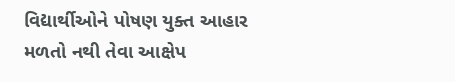વિદ્યાર્થીઓને પોષણ યુક્ત આહાર મળતો નથી તેવા આક્ષેપ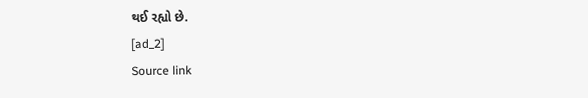થઈ રહ્યો છે.
[ad_2]
Source link